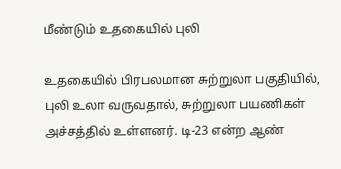மீண்டும் உதகையில் புலி

உதகையில் பிரபலமான சுற்றுலா பகுதியில், புலி உலா வருவதால், சுற்றுலா பயணிகள் அச்சத்தில் உள்ளனர். டி-23 என்ற ஆண்‌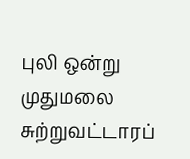புலி ஒன்று முதுமலை சுற்றுவட்டாரப்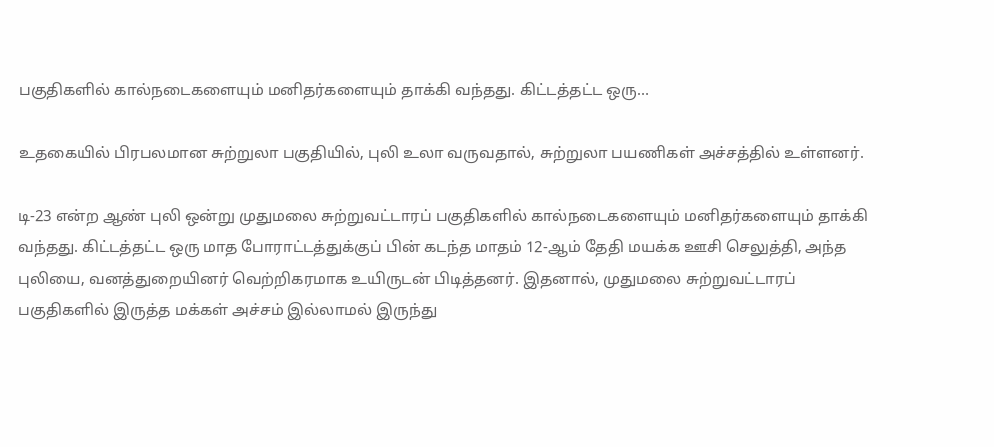பகுதிகளில் கால்நடைகளையும் மனிதர்களையும் தாக்கி வந்தது. கிட்டத்தட்ட ஒரு…

உதகையில் பிரபலமான சுற்றுலா பகுதியில், புலி உலா வருவதால், சுற்றுலா பயணிகள் அச்சத்தில் உள்ளனர்.

டி-23 என்ற ஆண்‌ புலி ஒன்று முதுமலை சுற்றுவட்டாரப் பகுதிகளில் கால்நடைகளையும் மனிதர்களையும் தாக்கி வந்தது. கிட்டத்தட்ட ஒரு மாத போராட்டத்துக்குப் பின் கடந்த மாதம் 12-ஆம் தேதி மயக்க ஊசி செலுத்தி, அந்த புலியை, வனத்துறையினர் வெற்றிகரமாக உயிருடன் பிடித்தனர். இதனால், முதுமலை சுற்றுவட்டாரப் பகுதிகளில் இருத்த மக்கள் அச்சம் இல்லாமல் இருந்து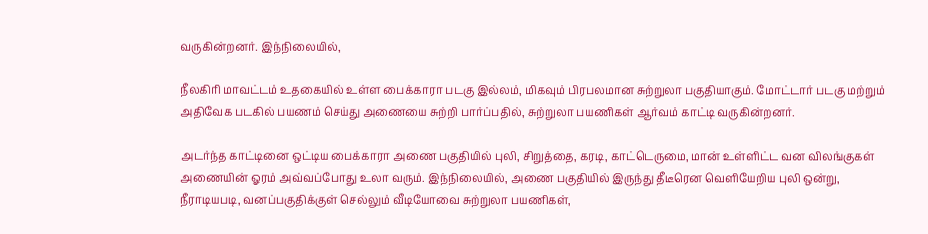வருகின்றனர். இந்நிலையில்,

நீலகிரி மாவட்டம் உதகையில் உள்ள பைக்காரா படகு இல்லம், மிகவும் பிரபலமான சுற்றுலா பகுதியாகும். மோட்டார் படகு மற்றும் அதிவேக படகில் பயணம் செய்து அணையை சுற்றி பார்ப்பதில், சுற்றுலா பயணிகள் ஆர்வம் காட்டி வருகின்றனர்.

அடர்ந்த காட்டினை ஒட்டிய பைக்காரா அணை பகுதியில் புலி, சிறுத்தை, கரடி, காட்டெருமை, மான் உள்ளிட்ட வன விலங்குகள் அணையின் ஓரம் அவ்வப்போது உலா வரும். இந்நிலையில், அணை பகுதியில் இருந்து தீடீரென வெளியேறிய புலி ஒன்று, நீராடியபடி, வனப்பகுதிக்குள் செல்லும் வீடியோவை சுற்றுலா பயணிகள்,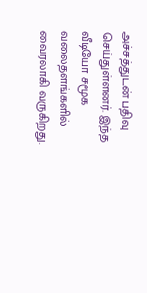அச்சத்துடன் பதிவு செய்துள்ளனர். இந்த வீடியோ சமூக வலைதளங்களில் வைரலாகி வருகிறது.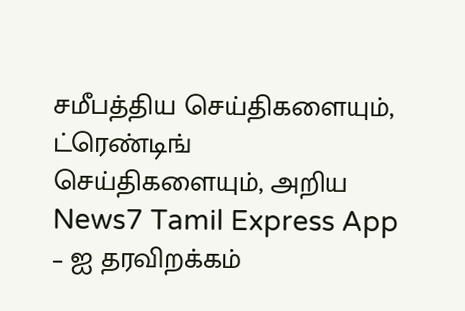சமீபத்திய செய்திகளையும், ட்ரெண்டிங் செய்திகளையும், அறிய News7 Tamil Express App – ஐ தரவிறக்கம்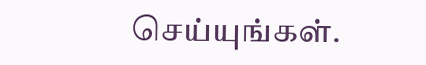செய்யுங்கள்.